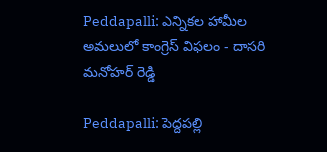Peddapalli: ఎన్నికల హామీల అమలులో కాంగ్రెస్ విఫలం - దాసరి మనోహర్ రెడ్డి

Peddapalli: పెద్దపల్లి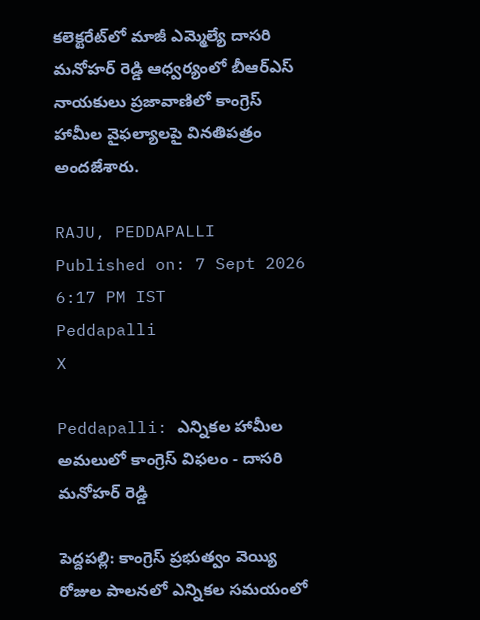కలెక్టరేట్‌లో మాజీ ఎమ్మెల్యే దాసరి మనోహర్ రెడ్డి ఆధ్వర్యంలో బీఆర్‌ఎస్ నాయకులు ప్రజావాణిలో కాంగ్రెస్ హామీల వైఫల్యాలపై వినతిపత్రం అందజేశారు.

RAJU, PEDDAPALLI
Published on: 7 Sept 2026 6:17 PM IST
Peddapalli
X

Peddapalli: ఎన్నికల హామీల అమలులో కాంగ్రెస్ విఫలం - దాసరి మనోహర్ రెడ్డి

పెద్దపల్లి: కాంగ్రెస్ ప్రభుత్వం వెయ్యి రోజుల పాలనలో ఎన్నికల సమయంలో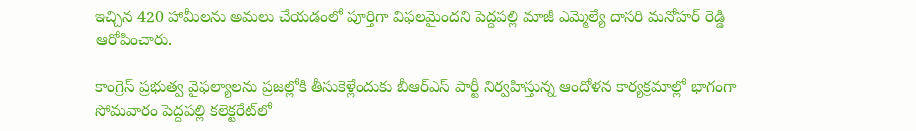ఇచ్చిన 420 హామీలను అమలు చేయడంలో పూర్తిగా విఫలమైందని పెద్దపల్లి మాజీ ఎమ్మెల్యే దాసరి మనోహర్ రెడ్డి ఆరోపించారు.

కాంగ్రెస్ ప్రభుత్వ వైఫల్యాలను ప్రజల్లోకి తీసుకెళ్లేందుకు బీఆర్‌ఎస్‌ పార్టీ నిర్వహిస్తున్న ఆందోళన కార్యక్రమాల్లో భాగంగా సోమవారం పెద్దపల్లి కలెక్టరేట్‌లో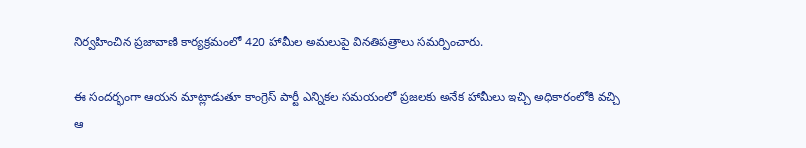నిర్వహించిన ప్రజావాణి కార్యక్రమంలో 420 హామీల అమలుపై వినతిపత్రాలు సమర్పించారు.

ఈ సందర్భంగా ఆయన మాట్లాడుతూ కాంగ్రెస్ పార్టీ ఎన్నికల సమయంలో ప్రజలకు అనేక హామీలు ఇచ్చి అధికారంలోకి వచ్చి ఆ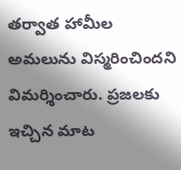తర్వాత హామీల అమలును విస్మరించిందని విమర్శించారు. ప్రజలకు ఇచ్చిన మాట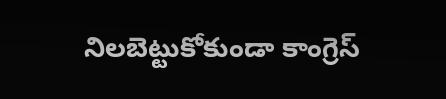నిలబెట్టుకోకుండా కాంగ్రెస్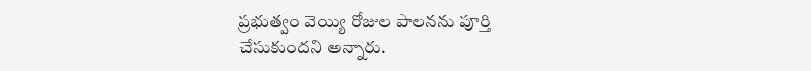ప్రభుత్వం వెయ్యి రోజుల పాలనను పూర్తి చేసుకుందని అన్నారు.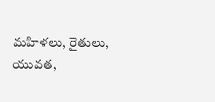మహిళలు, రైతులు, యువత,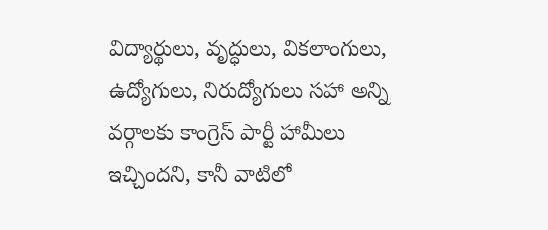విద్యార్థులు, వృద్ధులు, వికలాంగులు, ఉద్యోగులు, నిరుద్యోగులు సహా అన్ని వర్గాలకు కాంగ్రెస్ పార్టీ హామీలు ఇచ్చిందని, కానీ వాటిలో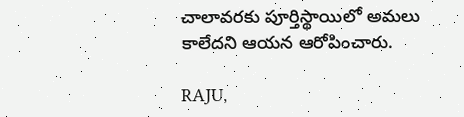చాలావరకు పూర్తిస్థాయిలో అమలు కాలేదని ఆయన ఆరోపించారు.

RAJU,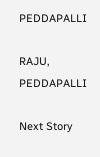PEDDAPALLI

RAJU, PEDDAPALLI

Next Story